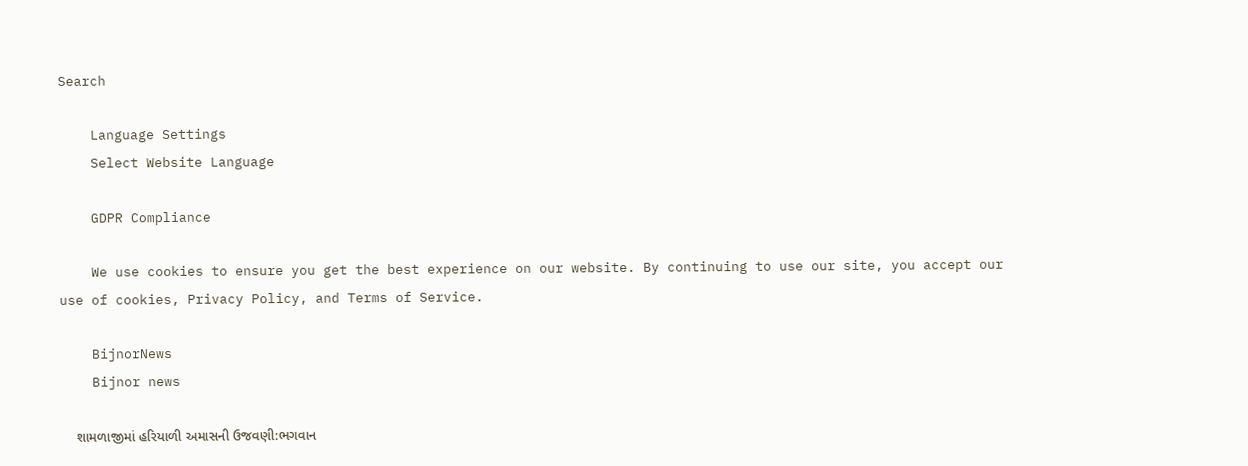Search

    Language Settings
    Select Website Language

    GDPR Compliance

    We use cookies to ensure you get the best experience on our website. By continuing to use our site, you accept our use of cookies, Privacy Policy, and Terms of Service.

    BijnorNews
    Bijnor news

    શામળાજીમાં હરિયાળી અમાસની ઉજવણી:ભગવાન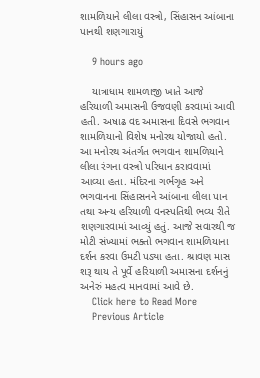શામળિયાને લીલા વસ્ત્રો, સિંહાસન આંબાના પાનથી શણગારાયું

    9 hours ago

    યાત્રાધામ શામળાજી ખાતે આજે હરિયાળી અમાસની ઉજવણી કરવામાં આવી હતી. અષાઢ વદ અમાસના દિવસે ભગવાન શામળિયાનો વિશેષ મનોરથ યોજાયો હતો. આ મનોરથ અંતર્ગત ભગવાન શામળિયાને લીલા રંગના વસ્ત્રો પરિધાન કરાવવામાં આવ્યા હતા. મંદિરના ગર્ભગૃહ અને ભગવાનના સિંહાસનને આંબાના લીલા પાન તથા અન્ય હરિયાળી વનસ્પતિથી ભવ્ય રીતે શણગારવામાં આવ્યું હતું. આજે સવારથી જ મોટી સંખ્યામાં ભક્તો ભગવાન શામળિયાના દર્શન કરવા ઉમટી પડ્યા હતા. શ્રાવણ માસ શરૂ થાય તે પૂર્વે હરિયાળી અમાસના દર્શનનું અનેરું મહત્વ માનવામાં આવે છે.
    Click here to Read More
    Previous Article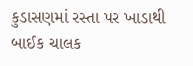કુડાસણમાં રસ્તા પર ખાડાથી બાઈક ચાલક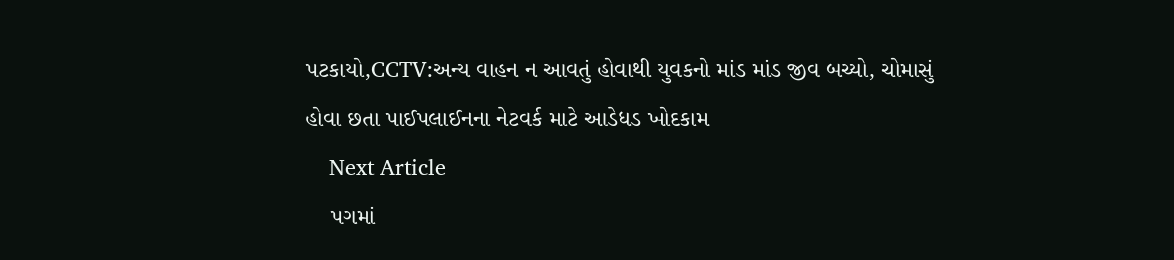પટકાયો,CCTV:અન્ય વાહન ન આવતું હોવાથી યુવકનો માંડ માંડ જીવ બચ્યો, ચોમાસું હોવા છતા પાઈપલાઈનના નેટવર્ક માટે આડેધડ ખોદકામ
    Next Article
    પગમાં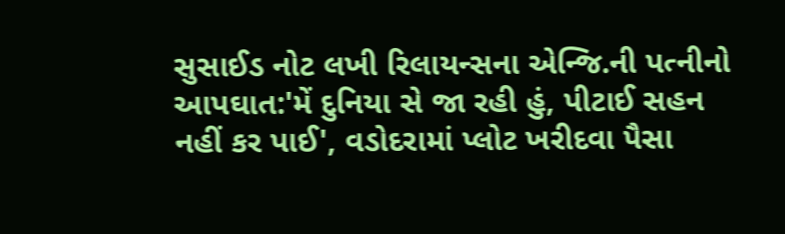સુસાઈડ નોટ લખી રિલાયન્સના એન્જિ.ની પત્નીનો આપઘાત:'મેં દુનિયા સે જા રહી હું, પીટાઈ સહન નહીં કર પાઈ', વડોદરામાં પ્લોટ ખરીદવા પૈસા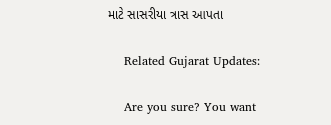માટે સાસરીયા ત્રાસ આપતા

    Related Gujarat Updates:

    Are you sure? You want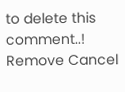to delete this comment..! Remove Cancel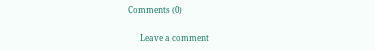Comments (0)

      Leave a comment